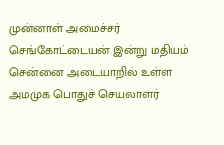முன்னாள் அமைச்சர் செங்கோட்டையன் இன்று மதியம் சென்னை அடையாறில் உள்ள அமமுக பொதுச் செயலாளர்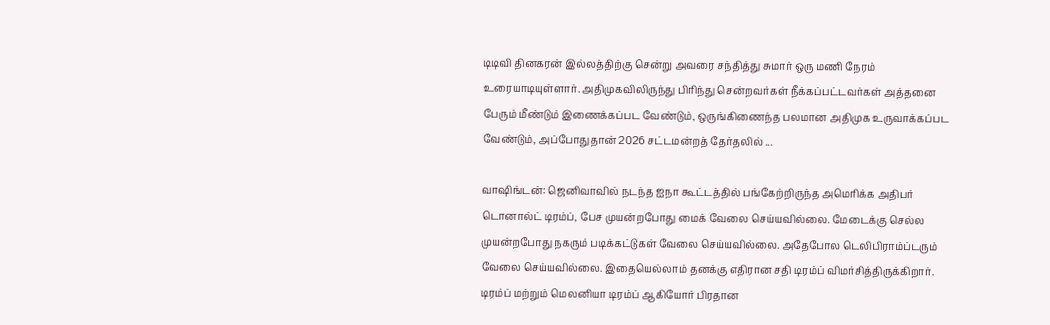டிடிவி தினகரன் இல்லத்திற்கு சென்று அவரை சந்தித்து சுமார் ஒரு மணி நேரம் உரையாடியுள்ளார். அதிமுகவிலிருந்து பிரிந்து சென்றவர்கள் நீக்கப்பட்டவர்கள் அத்தனை பேரும் மீண்டும் இணைக்கப்பட வேண்டும், ஒருங்கிணைந்த பலமான அதிமுக உருவாக்கப்பட வேண்டும், அப்போதுதான் 2026 சட்டமன்றத் தேர்தலில் ...

வாஷிங்டன்: ஜெனிவாவில் நடந்த ஐநா கூட்டத்தில் பங்கேற்றிருந்த அமெரிக்க அதிபர் டொனால்ட் டிரம்ப், பேச முயன்றபோது மைக் வேலை செய்யவில்லை. மேடைக்கு செல்ல முயன்றபோது நகரும் படிக்கட்டுகள் வேலை செய்யவில்லை. அதேபோல டெலிபிராம்ப்டரும் வேலை செய்யவில்லை. இதையெல்லாம் தனக்கு எதிரான சதி டிரம்ப் விமர்சித்திருக்கிறார். டிரம்ப் மற்றும் மெலனியா டிரம்ப் ஆகியோர் பிரதான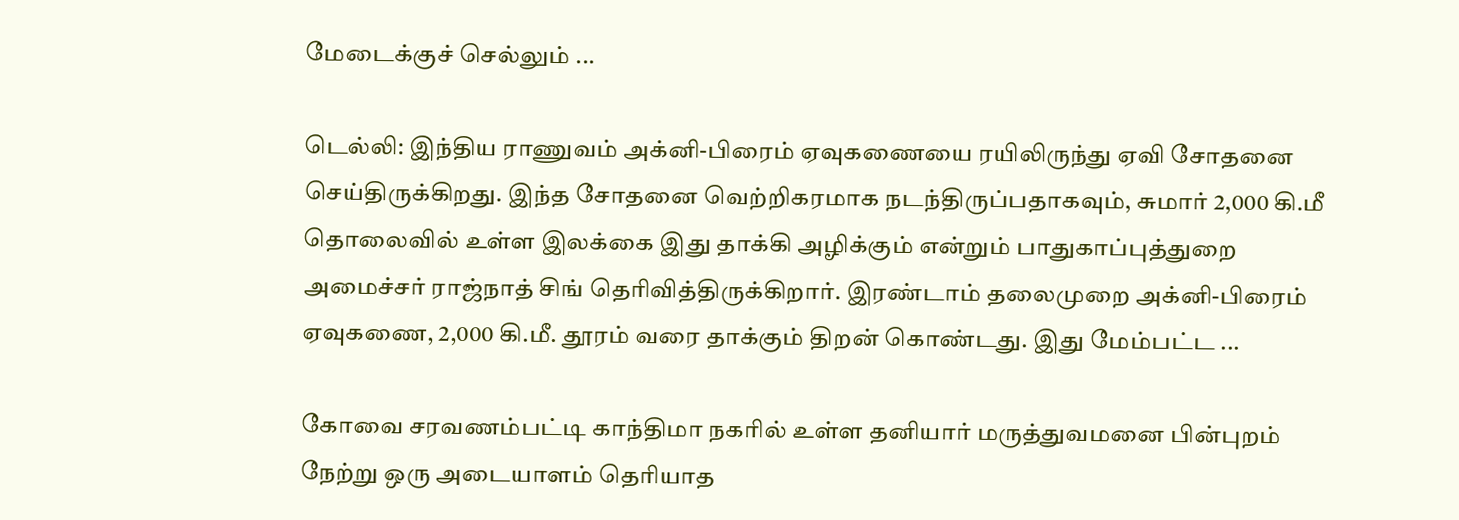மேடைக்குச் செல்லும் ...

டெல்லி: இந்திய ராணுவம் அக்னி-பிரைம் ஏவுகணையை ரயிலிருந்து ஏவி சோதனை செய்திருக்கிறது. இந்த சோதனை வெற்றிகரமாக நடந்திருப்பதாகவும், சுமார் 2,000 கி.மீ தொலைவில் உள்ள இலக்கை இது தாக்கி அழிக்கும் என்றும் பாதுகாப்புத்துறை அமைச்சர் ராஜ்நாத் சிங் தெரிவித்திருக்கிறார். இரண்டாம் தலைமுறை அக்னி-பிரைம் ஏவுகணை, 2,000 கி.மீ. தூரம் வரை தாக்கும் திறன் கொண்டது. இது மேம்பட்ட ...

கோவை சரவணம்பட்டி காந்திமா நகரில் உள்ள தனியார் மருத்துவமனை பின்புறம் நேற்று ஒரு அடையாளம் தெரியாத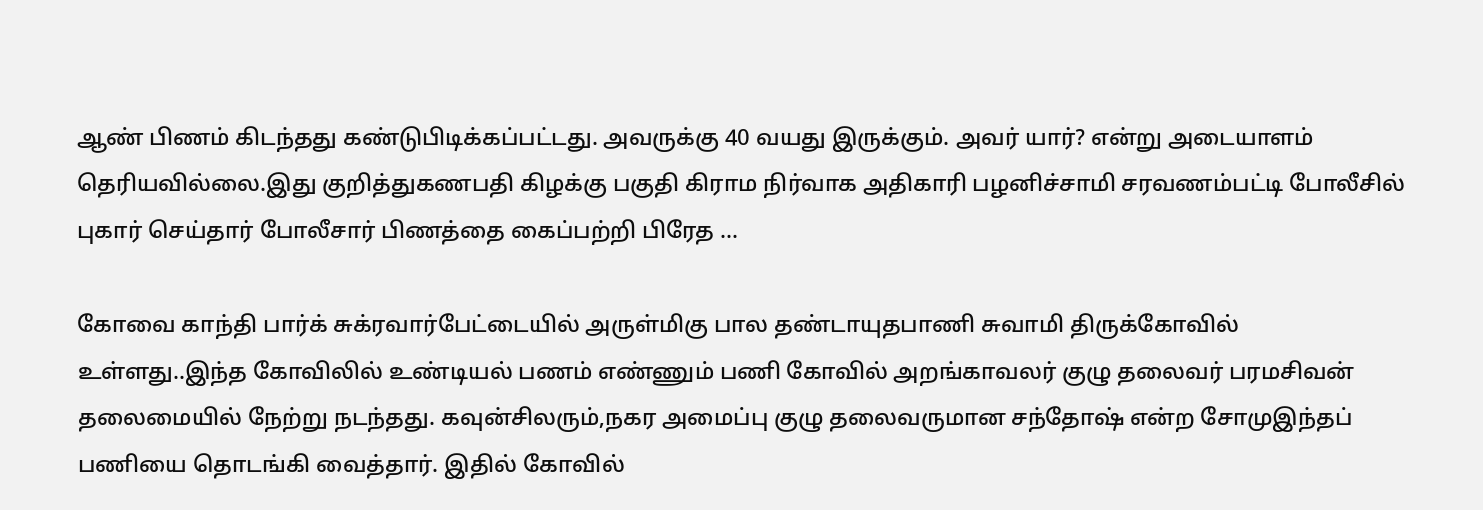ஆண் பிணம் கிடந்தது கண்டுபிடிக்கப்பட்டது. அவருக்கு 40 வயது இருக்கும். அவர் யார்? என்று அடையாளம் தெரியவில்லை.இது குறித்துகணபதி கிழக்கு பகுதி கிராம நிர்வாக அதிகாரி பழனிச்சாமி சரவணம்பட்டி போலீசில் புகார் செய்தார் போலீசார் பிணத்தை கைப்பற்றி பிரேத ...

கோவை காந்தி பார்க் சுக்ரவார்பேட்டையில் அருள்மிகு பால தண்டாயுதபாணி சுவாமி திருக்கோவில் உள்ளது..இந்த கோவிலில் உண்டியல் பணம் எண்ணும் பணி கோவில் அறங்காவலர் குழு தலைவர் பரமசிவன் தலைமையில் நேற்று நடந்தது. கவுன்சிலரும்,நகர அமைப்பு குழு தலைவருமான சந்தோஷ் என்ற சோமுஇந்தப் பணியை தொடங்கி வைத்தார். இதில் கோவில்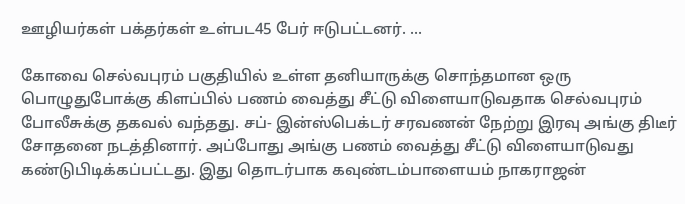ஊழியர்கள் பக்தர்கள் உள்பட45 பேர் ஈடுபட்டனர். ...

கோவை செல்வபுரம் பகுதியில் உள்ள தனியாருக்கு சொந்தமான ஒரு பொழுதுபோக்கு கிளப்பில் பணம் வைத்து சீட்டு விளையாடுவதாக செல்வபுரம் போலீசுக்கு தகவல் வந்தது. சப்- இன்ஸ்பெக்டர் சரவணன் நேற்று இரவு அங்கு திடீர் சோதனை நடத்தினார். அப்போது அங்கு பணம் வைத்து சீட்டு விளையாடுவது கண்டுபிடிக்கப்பட்டது. இது தொடர்பாக கவுண்டம்பாளையம் நாகராஜன்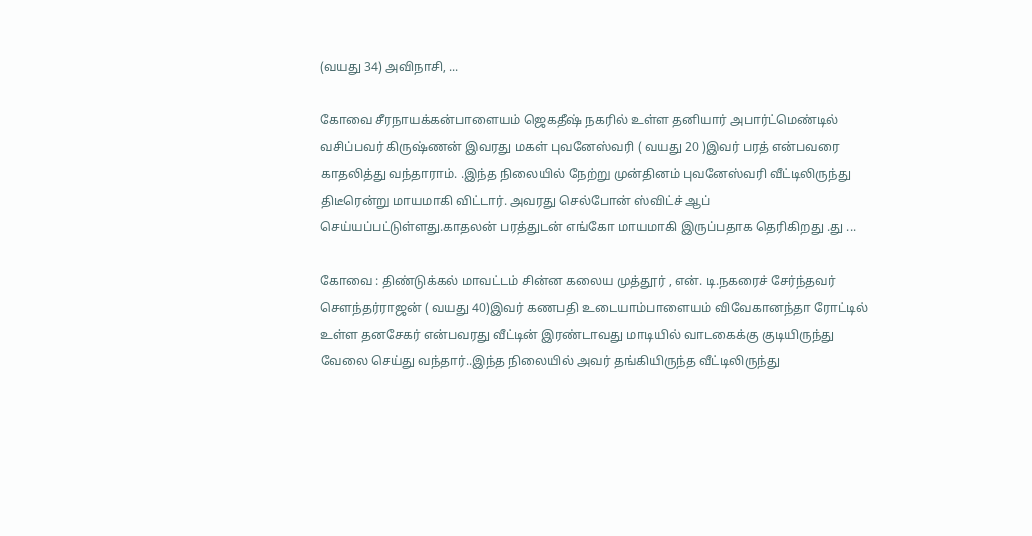(வயது 34) அவிநாசி, ...

கோவை சீரநாயக்கன்பாளையம் ஜெகதீஷ் நகரில் உள்ள தனியார் அபார்ட்மெண்டில் வசிப்பவர் கிருஷ்ணன் இவரது மகள் புவனேஸ்வரி ( வயது 20 )இவர் பரத் என்பவரை காதலித்து வந்தாராம். .இந்த நிலையில் நேற்று முன்தினம் புவனேஸ்வரி வீட்டிலிருந்து திடீரென்று மாயமாகி விட்டார். அவரது செல்போன் ஸ்விட்ச் ஆப் செய்யப்பட்டுள்ளது.காதலன் பரத்துடன் எங்கோ மாயமாகி இருப்பதாக தெரிகிறது .து ...

கோவை : திண்டுக்கல் மாவட்டம் சின்ன கலைய முத்தூர் , என். டி.நகரைச் சேர்ந்தவர் சௌந்தர்ராஜன் ( வயது 40)இவர் கணபதி உடையாம்பாளையம் விவேகானந்தா ரோட்டில் உள்ள தனசேகர் என்பவரது வீட்டின் இரண்டாவது மாடியில் வாடகைக்கு குடியிருந்து வேலை செய்து வந்தார்..இந்த நிலையில் அவர் தங்கியிருந்த வீட்டிலிருந்து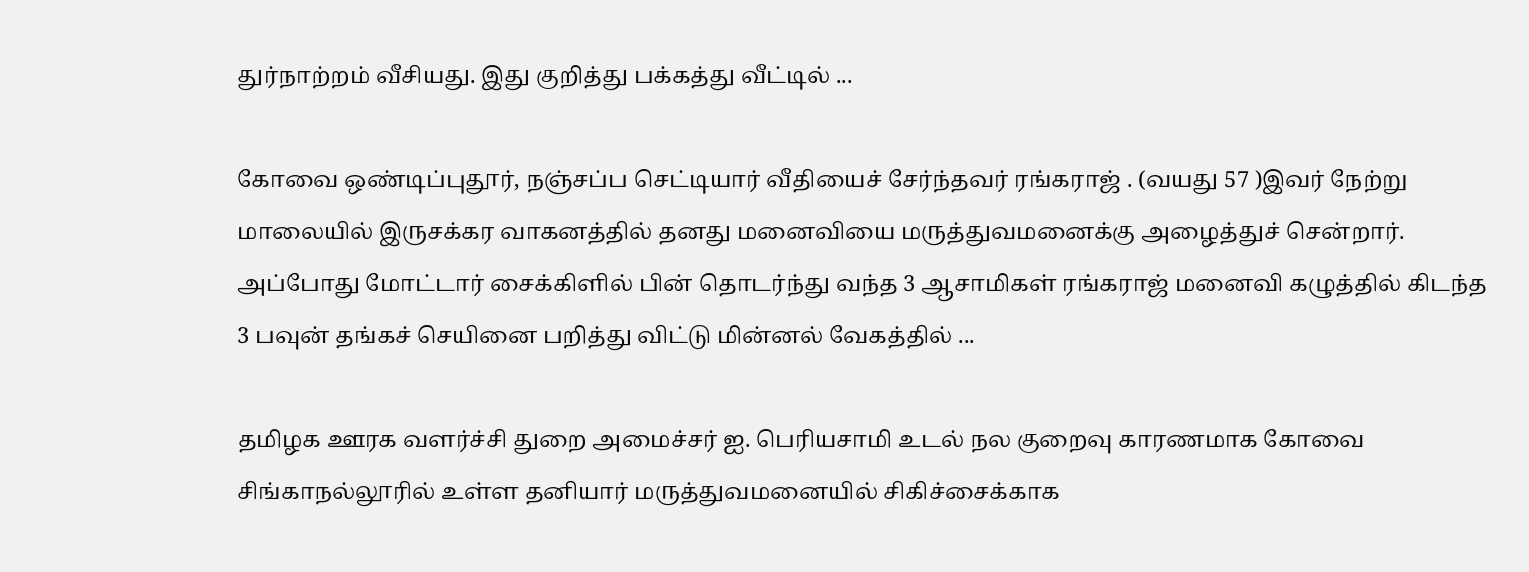துர்நாற்றம் வீசியது. இது குறித்து பக்கத்து வீட்டில் ...

கோவை ஒண்டிப்புதூர், நஞ்சப்ப செட்டியார் வீதியைச் சேர்ந்தவர் ரங்கராஜ் . (வயது 57 )இவர் நேற்று மாலையில் இருசக்கர வாகனத்தில் தனது மனைவியை மருத்துவமனைக்கு அழைத்துச் சென்றார். அப்போது மோட்டார் சைக்கிளில் பின் தொடர்ந்து வந்த 3 ஆசாமிகள் ரங்கராஜ் மனைவி கழுத்தில் கிடந்த 3 பவுன் தங்கச் செயினை பறித்து விட்டு மின்னல் வேகத்தில் ...

தமிழக ஊரக வளர்ச்சி துறை அமைச்சர் ஐ. பெரியசாமி உடல் நல குறைவு காரணமாக கோவை சிங்காநல்லூரில் உள்ள தனியார் மருத்துவமனையில் சிகிச்சைக்காக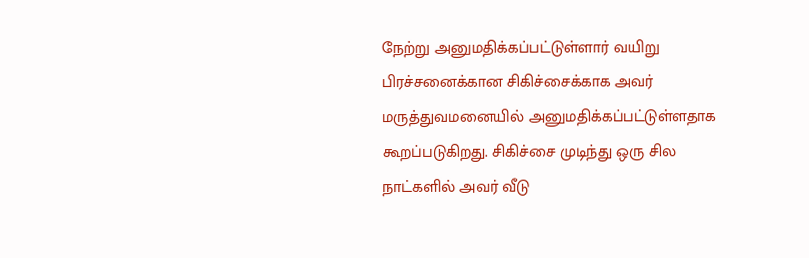நேற்று அனுமதிக்கப்பட்டுள்ளார் வயிறு பிரச்சனைக்கான சிகிச்சைக்காக அவர் மருத்துவமனையில் அனுமதிக்கப்பட்டுள்ளதாக கூறப்படுகிறது. சிகிச்சை முடிந்து ஒரு சில நாட்களில் அவர் வீடு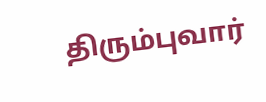திரும்புவார்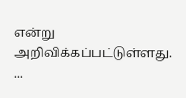என்று அறிவிக்கப்பட்டுள்ளது. ...